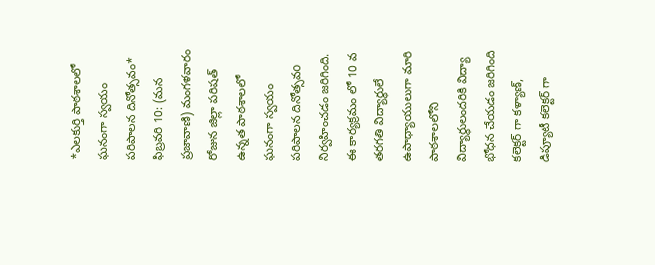*ఎలకుర్తి పాఠశాలలో ఘనంగా స్వయం పరిపాలన దినోత్సవం*
ఫిబ్రవరి 10: (మన ప్రజావాణి) మంగళవారం రోజున జిల్లా పరిషత్ ఉన్నత పాఠశాలలో ఘనంగా స్వయం పరిపాలన దినోత్సవo నిర్వహించడం జరిగింది.
ఈ కార్యక్రమం లో 10 వ తరగతి విద్యార్థులే ఉపాధ్యాయులుగా మారి పాఠశాలలోని విద్యార్థులందరికి విద్యా భోధన చేయడం జరిగింది
కలెక్టర్ గా కళ్యాణ్, డిప్యూటీ కలెక్టర్ గా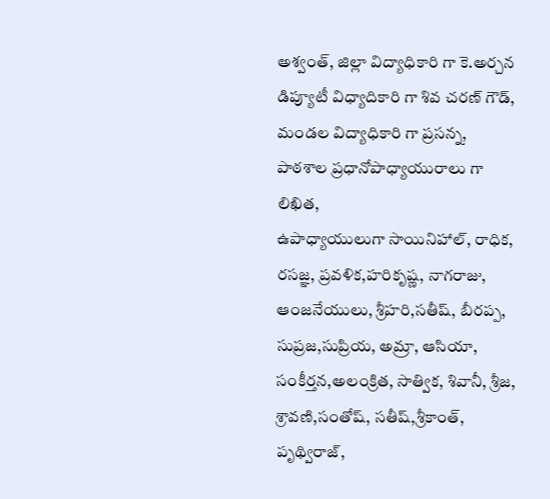అశ్వంత్, జిల్లా విద్యాధికారి గా కె.అర్చన
డిప్యూటీ విధ్యాదికారి గా శివ చరణ్ గౌడ్,
మండల విద్యాధికారి గా ప్రసన్న,
పాఠశాల ప్రధానోపాధ్యాయురాలు గా లిఖిత,
ఉపాధ్యాయులుగా సాయినిహాల్, రాధిక, రసజ్ఞ, ప్రవళిక,హరికృష్ణ, నాగరాజు, ఆంజనేయులు, శ్రీహరి,సతీష్, బీరప్ప, సుప్రజ,సుప్రియ, అమ్రా, ఆసియా, సంకీర్తన,అలంక్రిత, సాత్విక, శివానీ, శ్రీజ, శ్రావణి,సంతోష్, సతీష్,శ్రీకాంత్, పృథ్విరాజ్,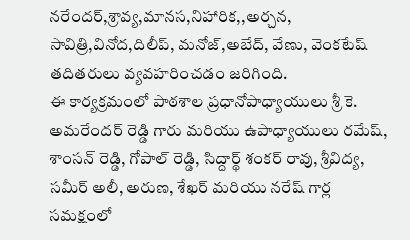నరేందర్,శ్రావ్య,మానస,నిహారిక,,అర్చన, సావిత్రి,వినోద,దిలీప్, మనోజ్,అబేద్, వేణు, వెంకటేష్ తదితరులు వ్యవహరించడం జరిగింది.
ఈ కార్యక్రమంలో పాఠశాల ప్రధానోపాధ్యాయులు శ్రీ కె. అమరేందర్ రెడ్డి గారు మరియు ఉపాధ్యాయులు రమేష్, శాంసన్ రెడ్డి, గోపాల్ రెడ్డి, సిద్దార్థ్ శంకర్ రావు, శ్రీవిద్య, సమీర్ అలీ, అరుణ, శేఖర్ మరియు నరేష్ గార్ల సమక్షంలో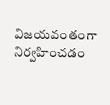విజయవంతంగా నిర్వహించడం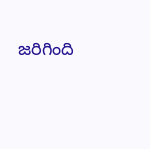జరిగింది